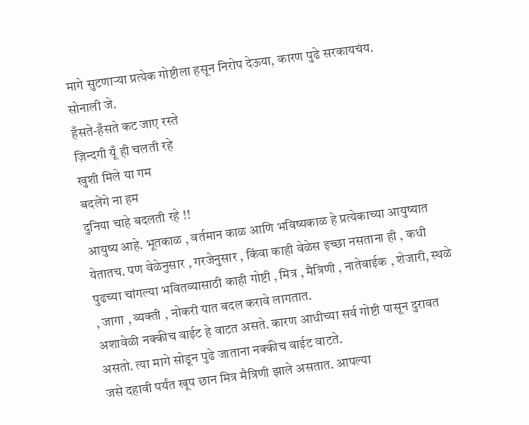मागे सुटणाऱ्या प्रत्येक गोष्टीला हसून निरोप देऊया, कारण पुढे सरकायचंय.
सोनाली जे.
हँसते-हँसते कट जाए रस्ते
ज़िन्दगी यूँ ही चलती रहे
खुशी मिले या गम
बदलेंगे ना हम
दुनिया चाहे बदलती रहे !!
आयुष्य आहे. भूतकाळ , वर्तमान काळ आणि भविष्यकाळ हे प्रत्येकाच्या आयुष्यात येतातच. पण वेळेनुसार , गरजेनुसार , किंवा काही वेळेस इच्छा नसताना ही , कधी पुढच्या चांगल्या भवितव्यासाठी काही गोष्टी , मित्र , मैत्रिणी , नातेवाईक , शेजारी, स्थळे , जागा , व्यक्ती , नोकरी यात बदल करावे लागतात.
अशावेळी नक्कीच वाईट हे वाटत असते. कारण आधीच्या सर्व गोष्टी पासून दुरावत असतो. त्या मागे सोडून पुढे जाताना नक्कीच वाईट वाटते.
जसे दहावी पर्यंत खूप छान मित्र मैत्रिणी झाले असतात. आपल्या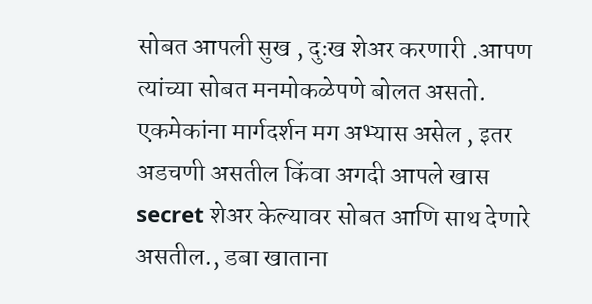सोबत आपली सुख , दुःख शेअर करणारी .आपण त्यांच्या सोबत मनमोकळेपणे बोलत असतो. एकमेकांना मार्गदर्शन मग अभ्यास असेल , इतर अडचणी असतील किंवा अगदी आपले खास secret शेअर केल्यावर सोबत आणि साथ देणारे असतील., डबा खाताना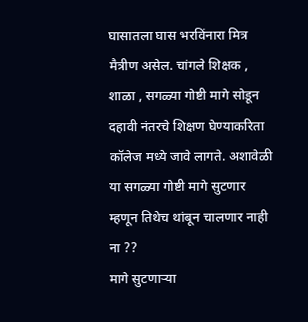घासातला घास भरविंनारा मित्र मैत्रीण असेल. चांगले शिक्षक , शाळा , सगळ्या गोष्टी मागे सोडून दहावी नंतरचे शिक्षण घेण्याकरिता कॉलेज मध्ये जावे लागते. अशावेळी या सगळ्या गोष्टी मागे सुटणार म्हणून तिथेच थांबून चालणार नाही ना ??
मागे सुटणाऱ्या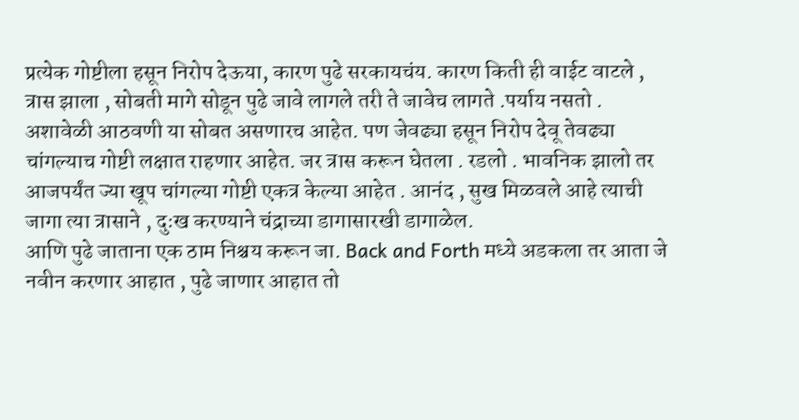प्रत्येक गोष्टीला हसून निरोप देऊया, कारण पुढे सरकायचंय. कारण किती ही वाईट वाटले , त्रास झाला , सोबती मागे सोडून पुढे जावे लागले तरी ते जावेच लागते .पर्याय नसतो .
अशावेळी आठवणी या सोबत असणारच आहेत. पण जेवढ्या हसून निरोप देवू तेवढ्या चांगल्याच गोष्टी लक्षात राहणार आहेत. जर त्रास करून घेतला . रडलो . भावनिक झालो तर आजपर्यंत ज्या खूप चांगल्या गोष्टी एकत्र केल्या आहेत . आनंद , सुख मिळवले आहे त्याची जागा त्या त्रासाने , दुःख करण्याने चंद्राच्या डागासारखी डागाळेल.
आणि पुढे जाताना एक ठाम निश्चय करून जा. Back and Forth मध्ये अडकला तर आता जे नवीन करणार आहात , पुढे जाणार आहात तो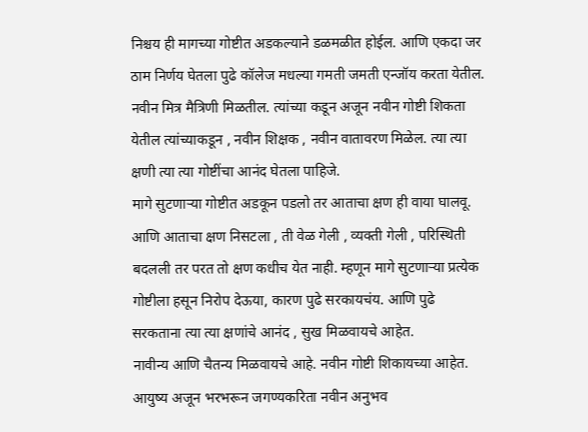निश्चय ही मागच्या गोष्टीत अडकल्याने डळमळीत होईल. आणि एकदा जर ठाम निर्णय घेतला पुढे कॉलेज मधल्या गमती जमती एन्जॉय करता येतील. नवीन मित्र मैत्रिणी मिळतील. त्यांच्या कडून अजून नवीन गोष्टी शिकता येतील त्यांच्याकडून , नवीन शिक्षक , नवीन वातावरण मिळेल. त्या त्या क्षणी त्या त्या गोष्टींचा आनंद घेतला पाहिजे.
मागे सुटणाऱ्या गोष्टीत अडकून पडलो तर आताचा क्षण ही वाया घालवू. आणि आताचा क्षण निसटला , ती वेळ गेली , व्यक्ती गेली , परिस्थिती बदलली तर परत तो क्षण कधीच येत नाही. म्हणून मागे सुटणाऱ्या प्रत्येक गोष्टीला हसून निरोप देऊया, कारण पुढे सरकायचंय. आणि पुढे सरकताना त्या त्या क्षणांचे आनंद , सुख मिळवायचे आहेत.
नावीन्य आणि चैतन्य मिळवायचे आहे. नवीन गोष्टी शिकायच्या आहेत. आयुष्य अजून भरभरून जगण्यकरिता नवीन अनुभव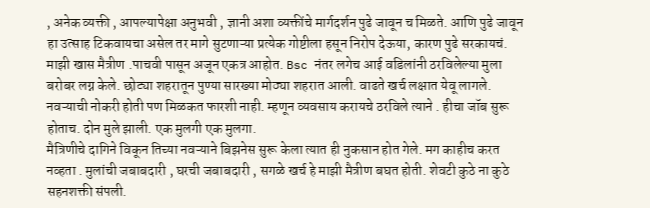, अनेक व्यक्ती , आपल्यापेक्षा अनुभवी , ज्ञानी अशा व्यक्तींचे मार्गदर्शन पुढे जावून च मिळते. आणि पुढे जावून हा उत्साह टिकवायचा असेल तर मागे सुटणाऱ्या प्रत्येक गोष्टीला हसून निरोप देऊया, कारण पुढे सरकायचं.
माझी खास मैत्रीण .पाचवी पासून अजून एकत्र आहोत. Bsc नंतर लगेच आई वडिलांनी ठरविलेल्या मुला बरोबर लग्न केले. छोट्या शहरातून पुण्या सारख्या मोठ्या शहरात आली. वाढते खर्च लक्षात येवू लागले. नवऱ्याची नोकरी होती पण मिळकत फारशी नाही. म्हणून व्यवसाय करायचे ठरविले त्याने . हीचा जॉब सुरू होताच. दोन मुले झाली. एक मुलगी एक मुलगा.
मैत्रिणीचे दागिने विकून तिच्या नवऱ्याने बिझनेस सुरू केला त्यात ही नुकसान होत गेले. मग काहीच करत नव्हता . मुलांची जबाबदारी , घरची जबाबदारी , सगळे खर्च हे माझी मैत्रीण बघत होती. शेवटी कुठे ना कुठे सहनशक्ती संपली.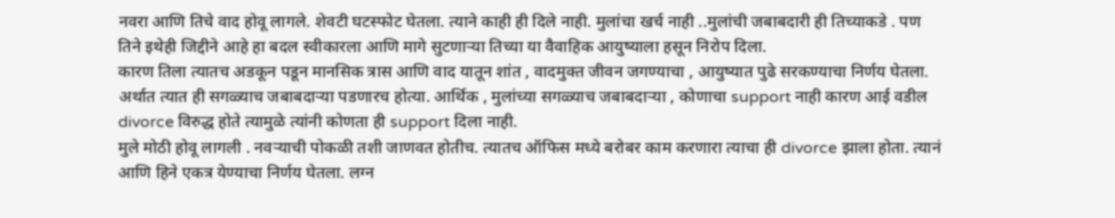नवरा आणि तिचे वाद होवू लागले. शेवटी घटस्फोट घेतला. त्याने काही ही दिले नाही. मुलांचा खर्च नाही ..मुलांची जबाबदारी ही तिच्याकडे . पण तिने इथेही जिद्दीने आहे हा बदल स्वीकारला आणि मागे सुटणाऱ्या तिच्या या वैवाहिक आयुष्याला हसून निरोप दिला.
कारण तिला त्यातच अडकून पडून मानसिक त्रास आणि वाद यातून शांत , वादमुक्त जीवन जगण्याचा , आयुष्यात पुढे सरकण्याचा निर्णय घेतला. अर्थात त्यात ही सगळ्याच जबाबदाऱ्या पडणारच होत्या. आर्थिक , मुलांच्या सगळ्याच जबाबदाऱ्या , कोणाचा support नाही कारण आई वडील divorce विरुद्ध होते त्यामुळे त्यांनी कोणता ही support दिला नाही.
मुले मोठी होवू लागली . नवऱ्याची पोकळी तशी जाणवत होतीच. त्यातच ऑफिस मध्ये बरोबर काम करणारा त्याचा ही divorce झाला होता. त्यानं आणि हिने एकत्र येण्याचा निर्णय घेतला. लग्न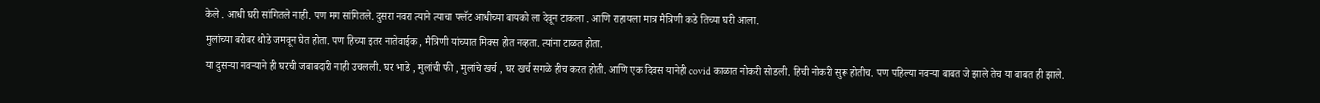केले . आधी घरी सांगितले नाही. पण मग सांगितले. दुसरा नवरा त्याने त्याचा फ्लॅट आधीच्या बायको ला देवून टाकला . आणि राहायला मात्र मैत्रिणी कडे तिच्या घरी आला.
मुलांच्या बरोबर थोडे जमवून घेत होता. पण हिच्या इतर नातेवाईक , मैत्रिणी यांच्यात मिक्स होत नव्हता. त्यांना टाळत होता.
या दुसऱ्या नवऱ्याने ही घरची जबाबदारी नाही उचलली. घर भाडे , मुलांची फी , मुलांचे खर्च , घर खर्च सगळे हीच करत होती. आणि एक दिवस यानेही covid काळात नोकरी सोडली. हिची नोकरी सुरू होतीच. पण पहिल्या नवऱ्या बाबत जे झाले तेच या बाबत ही झाले.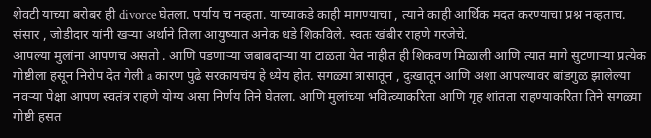शेवटी याच्या बरोबर ही divorce घेतला. पर्याय च नव्हता. याच्याकडे काही मागण्याचा , त्याने काही आर्थिक मदत करण्याचा प्रश्न नव्हताच.
संसार , जोडीदार यांनी खऱ्या अर्थाने तिला आयुष्यात अनेक धडे शिकविले. स्वतः खंबीर राहणे गरजेचे.
आपल्या मुलांना आपणच असतो . आणि पडणाऱ्या जबाबदाऱ्या या टाळता येत नाहीत ही शिकवण मिळाली आणि त्यात मागे सुटणाऱ्या प्रत्येक गोष्टीला हसून निरोप देत गेली a कारण पुढे सरकायचंय हे ध्येय होत. सगळ्या त्रासातून , दुःखातून आणि अशा आपल्यावर बांडगुळ झालेल्या नवऱ्या पेक्षा आपण स्वतंत्र राहणे योग्य असा निर्णय तिने घेतला. आणि मुलांच्या भवित्व्याकरिता आणि गृह शांतता राहण्याकरिता तिने सगळ्या गोष्टी हसत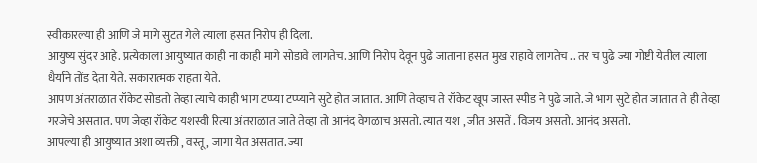स्वीकारल्या ही आणि जे मागे सुटत गेले त्याला हसत निरोप ही दिला.
आयुष्य सुंदर आहे. प्रत्येकाला आयुष्यात काही ना काही मागे सोडावे लागतेच. आणि निरोप देवून पुढे जाताना हसत मुख राहावे लागतेच .. तर च पुढे ज्या गोष्टी येतील त्याला धैर्याने तोंड देता येते. सकारात्मक राहता येते.
आपण अंतराळात रॉकेट सोडतो तेव्हा त्याचे काही भाग टप्प्या टप्प्याने सुटे होत जातात. आणि तेव्हाच ते रॉकेट खूप जास्त स्पीड ने पुढे जाते. जे भाग सुटे होत जातात ते ही तेव्हा गरजेचे असतात. पण जेव्हा रॉकेट यशस्वी रित्या अंतराळात जाते तेव्हा तो आनंद वेगळाच असतो. त्यात यश , जीत असतें . विजय असतो. आनंद असतो.
आपल्या ही आयुष्यात अशा व्यक्ती , वस्तू , जागा येत असतात. ज्या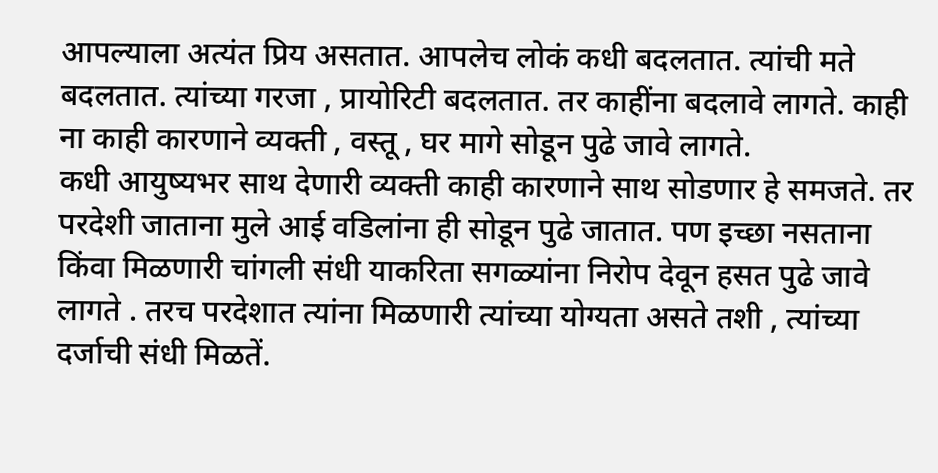आपल्याला अत्यंत प्रिय असतात. आपलेच लोकं कधी बदलतात. त्यांची मते बदलतात. त्यांच्या गरजा , प्रायोरिटी बदलतात. तर काहींना बदलावे लागते. काही ना काही कारणाने व्यक्ती , वस्तू , घर मागे सोडून पुढे जावे लागते.
कधी आयुष्यभर साथ देणारी व्यक्ती काही कारणाने साथ सोडणार हे समजते. तर परदेशी जाताना मुले आई वडिलांना ही सोडून पुढे जातात. पण इच्छा नसताना किंवा मिळणारी चांगली संधी याकरिता सगळ्यांना निरोप देवून हसत पुढे जावे लागते . तरच परदेशात त्यांना मिळणारी त्यांच्या योग्यता असते तशी , त्यांच्या दर्जाची संधी मिळतें.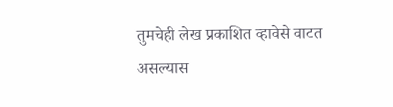तुमचेही लेख प्रकाशित व्हावेसे वाटत असल्यास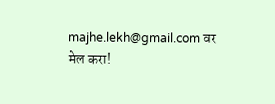majhe.lekh@gmail.com वर मेल करा!